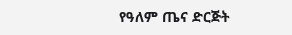የዓለም ጤና ድርጅት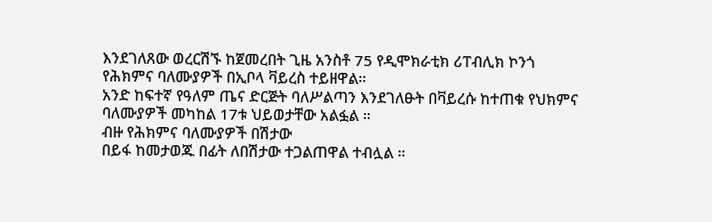እንደገለጸው ወረርሽኙ ከጀመረበት ጊዜ አንስቶ 75 የዲሞክራቲክ ሪፐብሊክ ኮንጎ የሕክምና ባለሙያዎች በኢቦላ ቫይረስ ተይዘዋል።
አንድ ከፍተኛ የዓለም ጤና ድርጅት ባለሥልጣን እንደገለፁት በቫይረሱ ከተጠቁ የህክምና ባለሙያዎች መካከል 17ቱ ህይወታቸው አልፏል ።
ብዙ የሕክምና ባለሙያዎች በሽታው
በይፋ ከመታወጁ በፊት ለበሽታው ተጋልጠዋል ተብሏል ።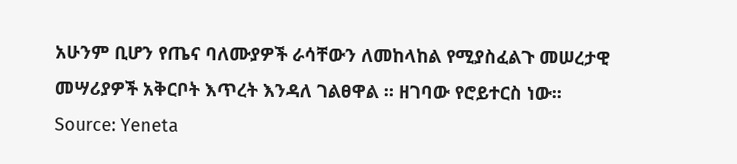አሁንም ቢሆን የጤና ባለሙያዎች ራሳቸውን ለመከላከል የሚያስፈልጉ መሠረታዊ መሣሪያዎች አቅርቦት እጥረት እንዳለ ገልፀዋል ። ዘገባው የሮይተርስ ነው፡፡
Source: Yeneta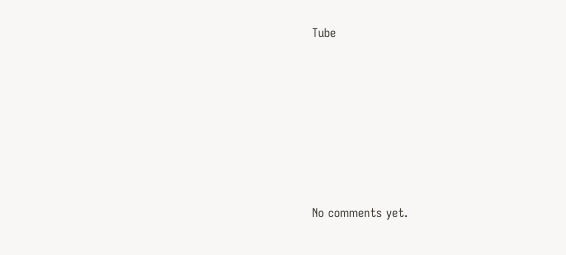Tube








No comments yet.